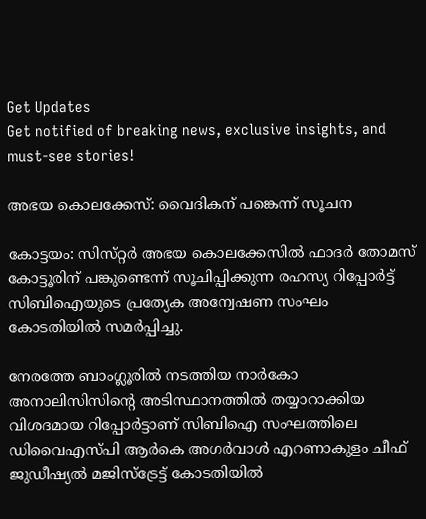Get Updates
Get notified of breaking news, exclusive insights, and must-see stories!

അഭയ കൊലക്കേസ്‌: വൈദികന്‌ പങ്കെന്ന് സൂചന

കോട്ടയം: സിസ്‌റ്റര്‍ അഭയ കൊലക്കേസില്‍ ഫാദര്‍ തോമസ്‌ കോട്ടൂരിന്‌ പങ്കുണ്ടെന്ന്‌ സൂചിപ്പിക്കുന്ന രഹസ്യ റിപ്പോര്‍ട്ട്‌ സിബിഐയുടെ പ്രത്യേക അന്വേഷണ സംഘം കോടതിയില്‍ സമര്‍പ്പിച്ചു.

നേരത്തേ ബാംഗ്ലൂരില്‍ നടത്തിയ നാര്‍കോ അനാലിസിസിന്റെ അടിസ്ഥാനത്തില്‍ തയ്യാറാക്കിയ വിശദമായ റിപ്പോര്‍ട്ടാണ്‌ സിബിഐ സംഘത്തിലെ ഡിവൈഎസ്‌പി ആര്‍കെ അഗര്‍വാള്‍ എറണാകുളം ചീഫ്‌ ജുഡീഷ്യല്‍ മജിസ്‌ട്രേട്ട്‌ കോടതിയില്‍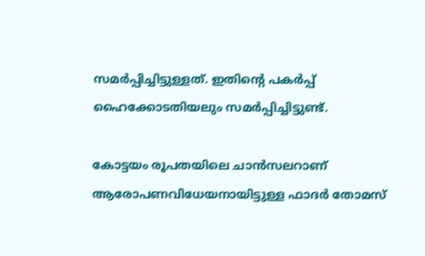സമര്‍പ്പിച്ചിട്ടുള്ളത്‌. ഇതിന്റെ പകര്‍പ്പ്‌ ഹൈക്കോടതിയലും സമര്‍പ്പിച്ചിട്ടുണ്ട്‌.

കോട്ടയം രൂപതയിലെ ചാന്‍സലറാണ്‌ ആരോപണവിധേയനായിട്ടുള്ള ഫാദര്‍ തോമസ്‌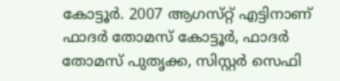കോട്ടൂര്‍. 2007 ആഗസ്‌റ്റ്‌ എട്ടിനാണ്‌ ഫാദര്‍ തോമസ്‌ കോട്ടൂര്‍, ഫാദര്‍ തോമസ്‌ പുതൃക്ക, സിസ്റ്റര്‍ സെഫി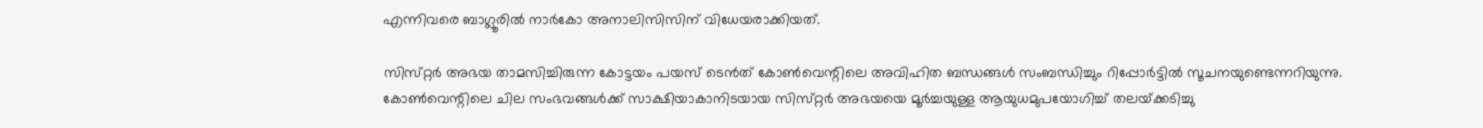എന്നിവരെ ബാഗ്ലൂരില്‍ നാര്‍കോ അനാലിസിസിന്‌ വിധേയരാക്കിയത്‌.

സിസ്‌റ്റര്‍ അഭയ താമസിച്ചിരുന്ന കോട്ടയം പയസ്‌ ടെന്‍ത്‌ കോണ്‍വെന്റിലെ അവിഹിത ബന്ധങ്ങള്‍ സംബന്ധിച്ചും റിപ്പോര്‍ട്ടില്‍ സൂചനയുണ്ടെന്നറിയുന്നു. കോണ്‍വെന്റിലെ ചില സംഭവങ്ങള്‍ക്ക്‌ സാക്ഷിയാകാനിടയായ സിസ്‌റ്റര്‍ അഭയയെ മൂര്‍ച്ചയുള്ള ആയുധമുപയോഗിച്ച്‌ തലയ്‌ക്കടിച്ചു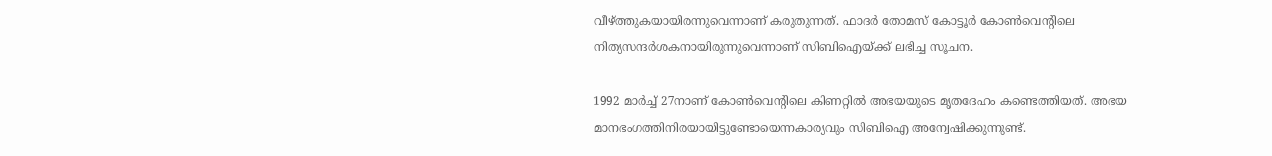വീഴ്‌ത്തുകയായിരന്നുവെന്നാണ്‌ കരുതുന്നത്‌. ഫാദര്‍ തോമസ്‌ കോട്ടൂര്‍ കോണ്‍വെന്റിലെ നിത്യസന്ദര്‍ശകനായിരുന്നുവെന്നാണ്‌ സിബിഐയ്‌ക്ക്‌ ലഭിച്ച സൂചന.

1992 മാര്‍ച്ച്‌ 27നാണ്‌ കോണ്‍വെന്റിലെ കിണറ്റില്‍ അഭയയുടെ മൃതദേഹം കണ്ടെത്തിയത്‌. അഭയ മാനഭംഗത്തിനിരയായിട്ടുണ്ടോയെന്നകാര്യവും സിബിഐ അന്വേഷിക്കുന്നുണ്ട്‌.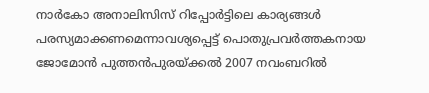നാര്‍കോ അനാലിസിസ്‌ റിപ്പോര്‍ട്ടിലെ കാര്യങ്ങള്‍ പരസ്യമാക്കണമെന്നാവശ്യപ്പെട്ട്‌ പൊതുപ്രവര്‍ത്തകനായ ജോമോന്‍ പുത്തന്‍പുരയ്‌ക്കല്‍ 2007 നവംബറില്‍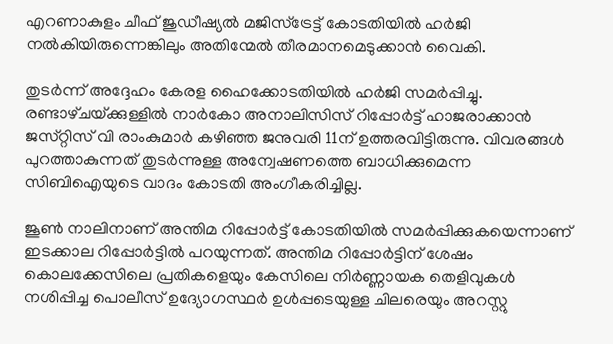എറണാകുളം ചീഫ്‌ ജുഡീഷ്യല്‍ മജിസ്‌ട്രേട്ട്‌ കോടതിയില്‍ ഹര്‍ജി നല്‍കിയിരുന്നെങ്കിലും അതിന്മേല്‍ തീരമാനമെടുക്കാന്‍ വൈകി.

തുടര്‍ന്ന്‌ അദ്ദേഹം കേരള ഹൈക്കോടതിയില്‍ ഹര്‍ജി സമര്‍പ്പിച്ചു. രണ്ടാഴ്‌ചയ്‌ക്കുള്ളില്‍ നാര്‍കോ അനാലിസിസ്‌ റിപ്പോര്‍ട്ട്‌ ഹാജരാക്കാന്‍ ജസ്‌റ്റിസ്‌ വി രാംകുമാര്‍ കഴിഞ്ഞ ജനുവരി 11ന്‌ ഉത്തരവിട്ടിരുന്നു. വിവരങ്ങള്‍ പുറത്താകുന്നത്‌ തുടര്‍ന്നുള്ള അന്വേഷണത്തെ ബാധിക്കുമെന്ന സിബിഐയുടെ വാദം കോടതി അംഗീകരിച്ചില്ല.

ജൂണ്‍ നാലിനാണ്‌ അന്തിമ റിപ്പോര്‍ട്ട്‌ കോടതിയില്‍ സമര്‍പ്പിക്കുകയെന്നാണ്‌ ഇടക്കാല റിപ്പോര്‍ട്ടില്‍ പറയുന്നത്‌. അന്തിമ റിപ്പോര്‍ട്ടിന്‌ ശേഷം കൊലക്കേസിലെ പ്രതികളെയും കേസിലെ നിര്‍ണ്ണായക തെളിവുകള്‍ നശിപ്പിച്ച പൊലീസ്‌ ഉദ്യോഗസ്ഥര്‍ ഉള്‍പ്പടെയുള്ള ചിലരെയും അറസ്റ്റു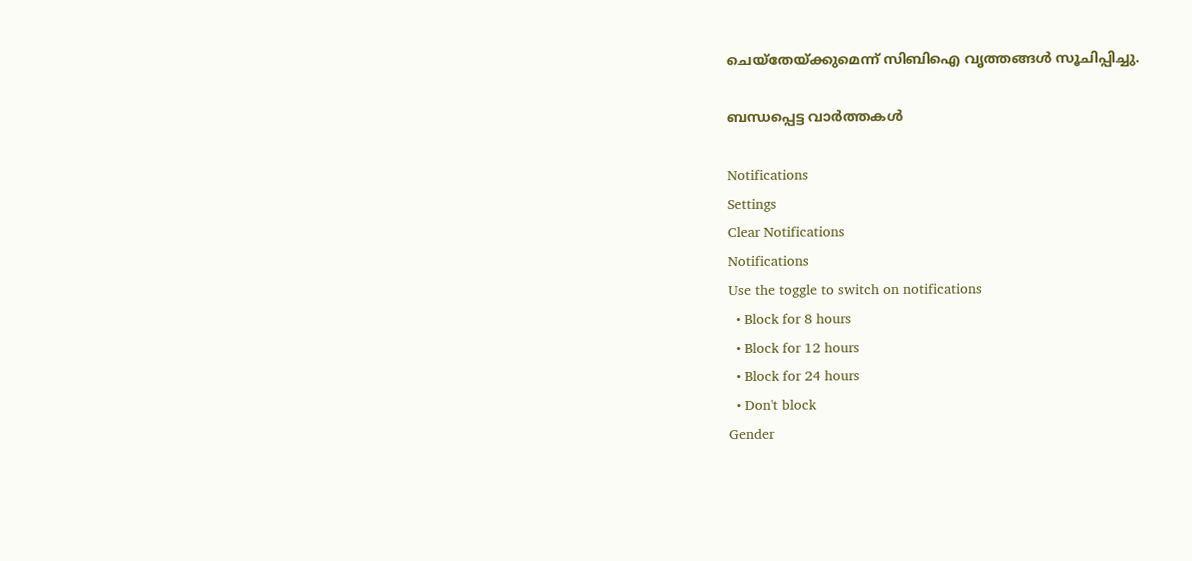ചെയ്‌തേയ്‌ക്കുമെന്ന്‌ സിബിഐ വൃത്തങ്ങള്‍ സൂചിപ്പിച്ചു.

ബന്ധപ്പെട്ട വാര്‍ത്തകള്‍

Notifications
Settings
Clear Notifications
Notifications
Use the toggle to switch on notifications
  • Block for 8 hours
  • Block for 12 hours
  • Block for 24 hours
  • Don't block
Gender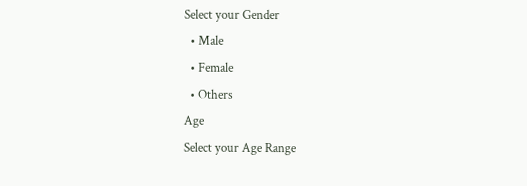Select your Gender
  • Male
  • Female
  • Others
Age
Select your Age Range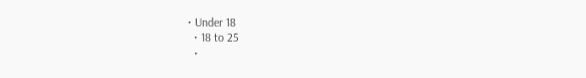• Under 18
  • 18 to 25
  •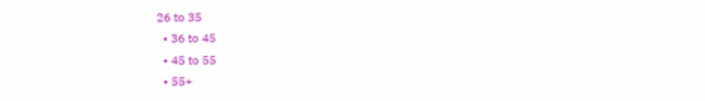26 to 35
  • 36 to 45
  • 45 to 55
  • 55+